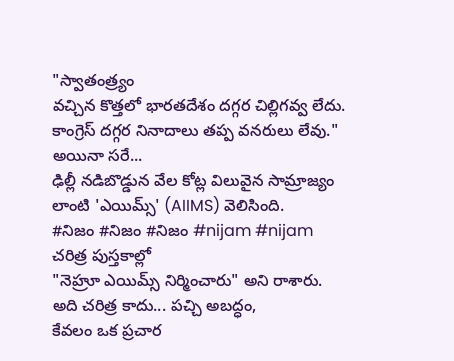"స్వాతంత్ర్యం
వచ్చిన కొత్తలో భారతదేశం దగ్గర చిల్లిగవ్వ లేదు.
కాంగ్రెస్ దగ్గర నినాదాలు తప్ప వనరులు లేవు."
అయినా సరే...
ఢిల్లీ నడిబొడ్డున వేల కోట్ల విలువైన సామ్రాజ్యం
లాంటి 'ఎయిమ్స్' (AIIMS) వెలిసింది.
#నిజం #నిజం #నిజం #nijam #nijam
చరిత్ర పుస్తకాల్లో
"నెహ్రూ ఎయిమ్స్ నిర్మించారు" అని రాశారు.
అది చరిత్ర కాదు... పచ్చి అబద్ధం,
కేవలం ఒక ప్రచార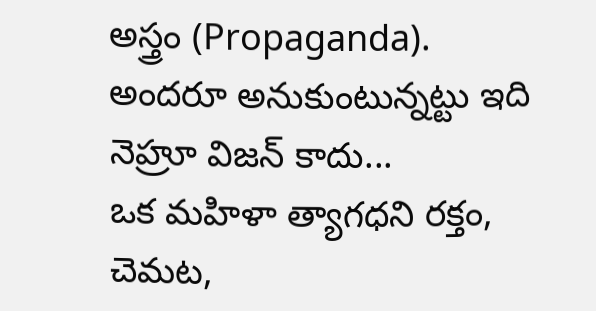అస్త్రం (Propaganda).
అందరూ అనుకుంటున్నట్టు ఇది నెహ్రూ విజన్ కాదు...
ఒక మహిళా త్యాగధని రక్తం, చెమట,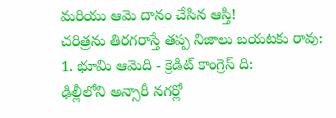మరియు ఆమె దానం చేసిన ఆస్తి!
చరిత్రను తిరగరాస్తే తప్ప నిజాలు బయటకు రావు:
1. భూమి ఆమెది - క్రెడిట్ కాంగ్రెస్ ది:
ఢిల్లీలోని అన్సారీ నగర్లో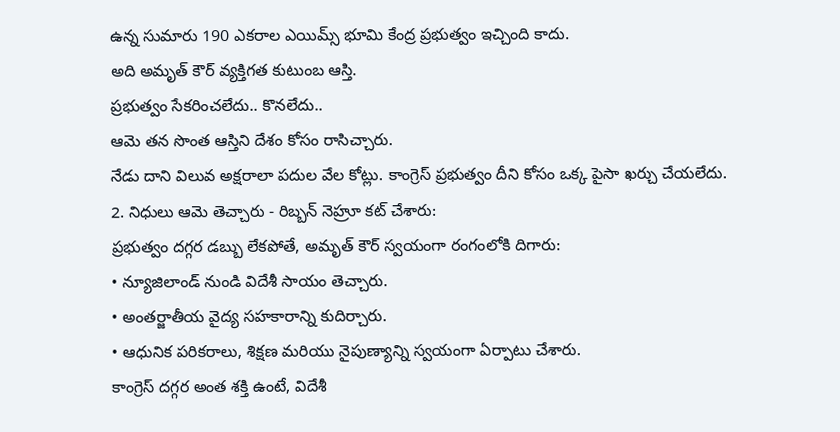ఉన్న సుమారు 190 ఎకరాల ఎయిమ్స్ భూమి కేంద్ర ప్రభుత్వం ఇచ్చింది కాదు.
అది అమృత్ కౌర్ వ్యక్తిగత కుటుంబ ఆస్తి.
ప్రభుత్వం సేకరించలేదు.. కొనలేదు..
ఆమె తన సొంత ఆస్తిని దేశం కోసం రాసిచ్చారు.
నేడు దాని విలువ అక్షరాలా పదుల వేల కోట్లు. కాంగ్రెస్ ప్రభుత్వం దీని కోసం ఒక్క పైసా ఖర్చు చేయలేదు.
2. నిధులు ఆమె తెచ్చారు - రిబ్బన్ నెహ్రూ కట్ చేశారు:
ప్రభుత్వం దగ్గర డబ్బు లేకపోతే, అమృత్ కౌర్ స్వయంగా రంగంలోకి దిగారు:
• న్యూజిలాండ్ నుండి విదేశీ సాయం తెచ్చారు.
• అంతర్జాతీయ వైద్య సహకారాన్ని కుదిర్చారు.
• ఆధునిక పరికరాలు, శిక్షణ మరియు నైపుణ్యాన్ని స్వయంగా ఏర్పాటు చేశారు.
కాంగ్రెస్ దగ్గర అంత శక్తి ఉంటే, విదేశీ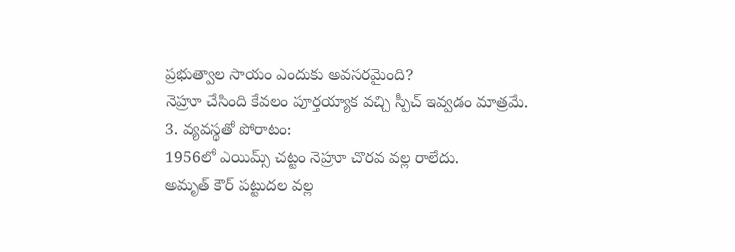ప్రభుత్వాల సాయం ఎందుకు అవసరమైంది?
నెహ్రూ చేసింది కేవలం పూర్తయ్యాక వచ్చి స్పీచ్ ఇవ్వడం మాత్రమే.
3. వ్యవస్థతో పోరాటం:
1956లో ఎయిమ్స్ చట్టం నెహ్రూ చొరవ వల్ల రాలేదు.
అమృత్ కౌర్ పట్టుదల వల్ల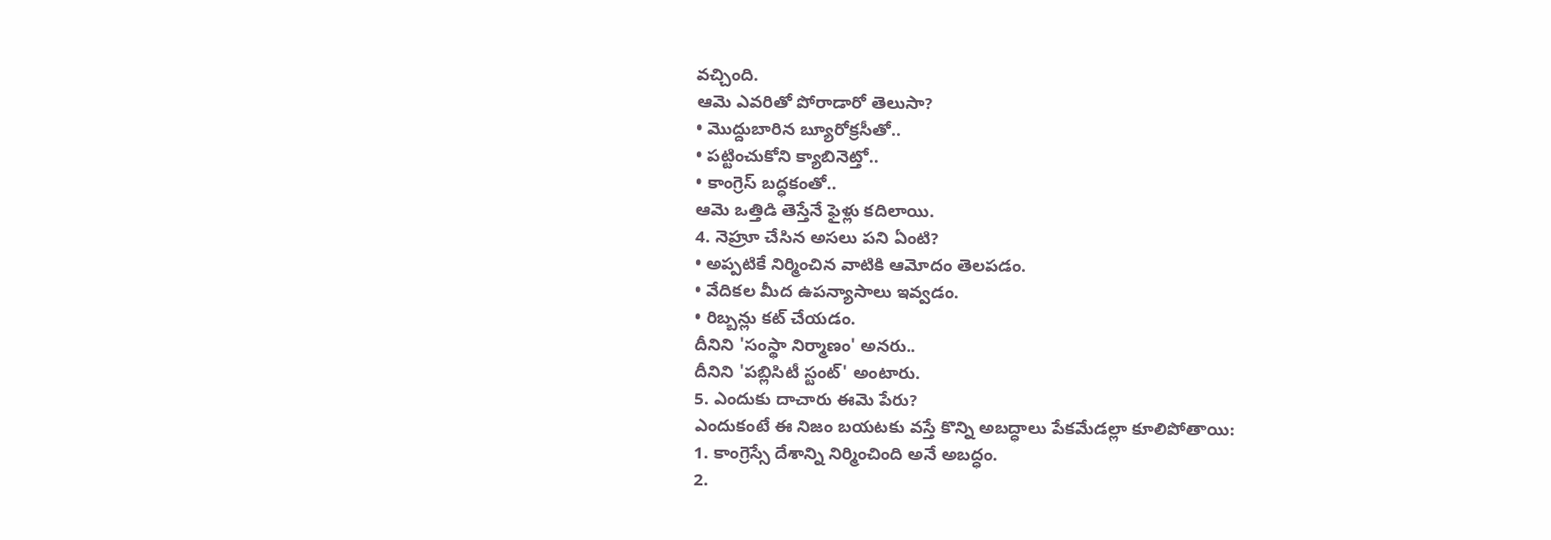వచ్చింది.
ఆమె ఎవరితో పోరాడారో తెలుసా?
• మొద్దుబారిన బ్యూరోక్రసీతో..
• పట్టించుకోని క్యాబినెట్తో..
• కాంగ్రెస్ బద్ధకంతో..
ఆమె ఒత్తిడి తెస్తేనే ఫైళ్లు కదిలాయి.
4. నెహ్రూ చేసిన అసలు పని ఏంటి?
• అప్పటికే నిర్మించిన వాటికి ఆమోదం తెలపడం.
• వేదికల మీద ఉపన్యాసాలు ఇవ్వడం.
• రిబ్బన్లు కట్ చేయడం.
దీనిని 'సంస్థా నిర్మాణం' అనరు..
దీనిని 'పబ్లిసిటీ స్టంట్' అంటారు.
5. ఎందుకు దాచారు ఈమె పేరు?
ఎందుకంటే ఈ నిజం బయటకు వస్తే కొన్ని అబద్ధాలు పేకమేడల్లా కూలిపోతాయి:
1. కాంగ్రెస్సే దేశాన్ని నిర్మించింది అనే అబద్ధం.
2.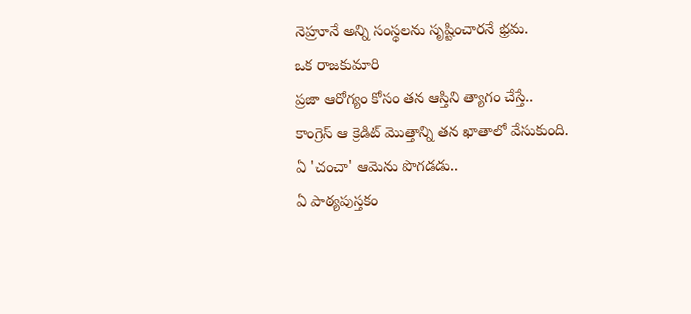నెహ్రూనే అన్ని సంస్థలను సృష్టించారనే భ్రమ.
ఒక రాజకుమారి
ప్రజా ఆరోగ్యం కోసం తన ఆస్తిని త్యాగం చేస్తే..
కాంగ్రెస్ ఆ క్రెడిట్ మొత్తాన్ని తన ఖాతాలో వేసుకుంది.
ఏ 'చంచా' ఆమెను పొగడడు..
ఏ పాఠ్యపుస్తకం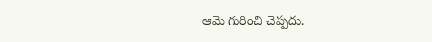ఆమె గురించి చెప్పదు.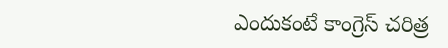ఎందుకంటే కాంగ్రెస్ చరిత్ర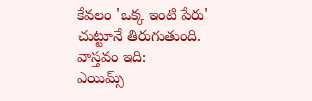కేవలం 'ఒక్క ఇంటి పేరు' చుట్టూనే తిరుగుతుంది.
వాస్తవం ఇది:
ఎయిమ్స్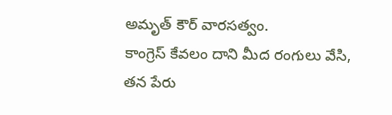అమృత్ కౌర్ వారసత్వం.
కాంగ్రెస్ కేవలం దాని మీద రంగులు వేసి, తన పేరు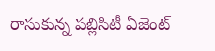రాసుకున్న పబ్లిసిటీ ఏజెంట్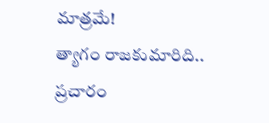మాత్రమే!
త్యాగం రాజకుమారిది.. ప్రచారం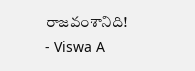రాజవంశానిది!
- Viswa A